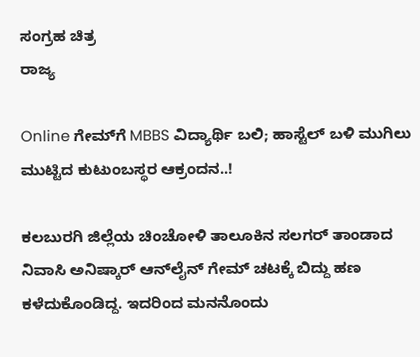ಸಂಗ್ರಹ ಚಿತ್ರ
ರಾಜ್ಯ

Online ಗೇಮ್‌ಗೆ MBBS ವಿದ್ಯಾರ್ಥಿ ಬಲಿ; ಹಾಸ್ಟೆಲ್ ಬಳಿ ಮುಗಿಲು ಮುಟ್ಟಿದ ಕುಟುಂಬಸ್ಥರ ಆಕ್ರಂದನ..!

ಕಲಬುರಗಿ ಜಿಲ್ಲೆಯ ಚಿಂಚೋಳಿ ತಾಲೂಕಿನ ಸಲಗರ್ ತಾಂಡಾದ ನಿವಾಸಿ ಅನಿಷ್ಕಾರ್‌ ಆನ್‌ಲೈನ್‌ ಗೇಮ್‌ ಚಟಕ್ಕೆ ಬಿದ್ದು ಹಣ ಕಳೆದುಕೊಂಡಿದ್ದ. ಇದರಿಂದ ಮನನೊಂದು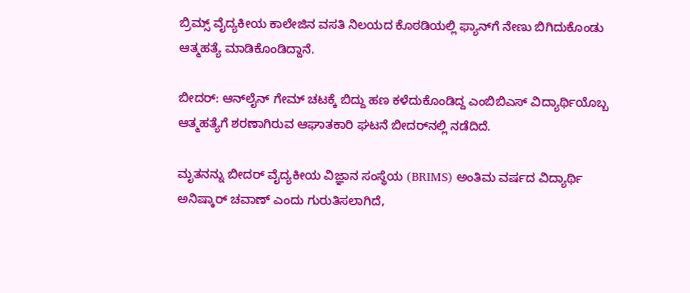ಬ್ರಿಮ್ಸ್ ವೈದ್ಯಕೀಯ ಕಾಲೇಜಿನ ವಸತಿ ನಿಲಯದ ಕೊಠಡಿಯಲ್ಲಿ ಫ್ಯಾನ್‌ಗೆ ನೇಣು ಬಿಗಿದುಕೊಂಡು ಆತ್ಮಹತ್ಯೆ ಮಾಡಿಕೊಂಡಿದ್ದಾನೆ.

ಬೀದರ್: ಆನ್‌ಲೈನ್‌ ಗೇಮ್‌ ಚಟಕ್ಕೆ ಬಿದ್ದು ಹಣ ಕಳೆದುಕೊಂಡಿದ್ದ ಎಂಬಿಬಿಎಸ್‌ ವಿದ್ಯಾರ್ಥಿಯೊಬ್ಬ ಆತ್ಮಹತ್ಯೆಗೆ ಶರಣಾಗಿರುವ ಆಘಾತಕಾರಿ ಘಟನೆ ಬೀದರ್‌ನಲ್ಲಿ ನಡೆದಿದೆ.

ಮೃತನನ್ನು ಬೀದರ್ ವೈದ್ಯಕೀಯ ವಿಜ್ಞಾನ ಸಂಸ್ಥೆಯ (BRIMS) ಅಂತಿಮ ವರ್ಷದ ವಿದ್ಯಾರ್ಥಿ ಅನಿಷ್ಕಾರ್ ಚವಾಣ್ ಎಂದು ಗುರುತಿಸಲಾಗಿದೆ,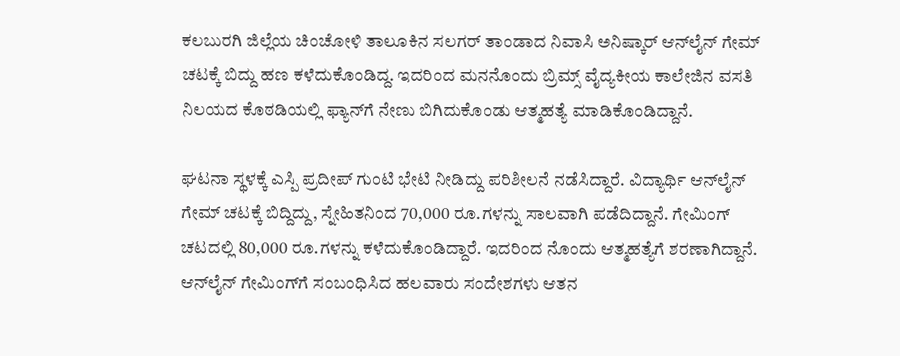ಕಲಬುರಗಿ ಜಿಲ್ಲೆಯ ಚಿಂಚೋಳಿ ತಾಲೂಕಿನ ಸಲಗರ್ ತಾಂಡಾದ ನಿವಾಸಿ ಅನಿಷ್ಕಾರ್‌ ಆನ್‌ಲೈನ್‌ ಗೇಮ್‌ ಚಟಕ್ಕೆ ಬಿದ್ದು ಹಣ ಕಳೆದುಕೊಂಡಿದ್ದ. ಇದರಿಂದ ಮನನೊಂದು ಬ್ರಿಮ್ಸ್ ವೈದ್ಯಕೀಯ ಕಾಲೇಜಿನ ವಸತಿ ನಿಲಯದ ಕೊಠಡಿಯಲ್ಲಿ ಫ್ಯಾನ್‌ಗೆ ನೇಣು ಬಿಗಿದುಕೊಂಡು ಆತ್ಮಹತ್ಯೆ ಮಾಡಿಕೊಂಡಿದ್ದಾನೆ.

ಘಟನಾ ಸ್ಥಳಕ್ಕೆ ಎಸ್ಪಿ ಪ್ರದೀಪ್ ಗುಂಟಿ ಭೇಟಿ ನೀಡಿದ್ದು ಪರಿಶೀಲನೆ ನಡೆಸಿದ್ದಾರೆ. ವಿದ್ಯಾರ್ಥಿ ಆನ್‌ಲೈನ್ ಗೇಮ್ ಚಟಕ್ಕೆ ಬಿದ್ದಿದ್ದು, ಸ್ನೇಹಿತನಿಂದ 70,000 ರೂ.ಗಳನ್ನು ಸಾಲವಾಗಿ ಪಡೆದಿದ್ದಾನೆ. ಗೇಮಿಂಗ್ ಚಟದಲ್ಲಿ 80,000 ರೂ.ಗಳನ್ನು ಕಳೆದುಕೊಂಡಿದ್ದಾರೆ. ಇದರಿಂದ ನೊಂದು ಆತ್ಮಹತ್ಯೆಗೆ ಶರಣಾಗಿದ್ದಾನೆ. ಆನ್‌ಲೈನ್ ಗೇಮಿಂಗ್‌ಗೆ ಸಂಬಂಧಿಸಿದ ಹಲವಾರು ಸಂದೇಶಗಳು ಆತನ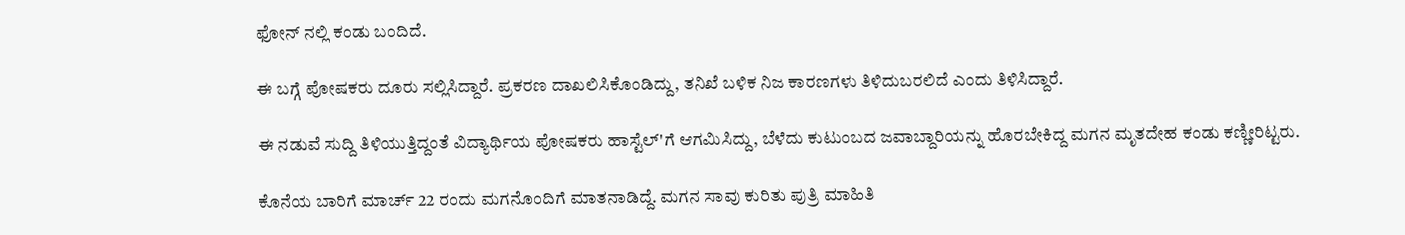ಫೋನ್ ನಲ್ಲಿ ಕಂಡು ಬಂದಿದೆ.

ಈ ಬಗ್ಗೆ ಪೋಷಕರು ದೂರು ಸಲ್ಲಿಸಿದ್ದಾರೆ. ಪ್ರಕರಣ ದಾಖಲಿಸಿಕೊಂಡಿದ್ದು, ತನಿಖೆ ಬಳಿಕ ನಿಜ ಕಾರಣಗಳು ತಿಳಿದುಬರಲಿದೆ ಎಂದು ತಿಳಿಸಿದ್ದಾರೆ.

ಈ ನಡುವೆ ಸುದ್ದಿ ತಿಳಿಯುತ್ತಿದ್ದಂತೆ ವಿದ್ಯಾರ್ಥಿಯ ಪೋಷಕರು ಹಾಸ್ಟೆಲ್'ಗೆ ಆಗಮಿಸಿದ್ದು, ಬೆಳೆದು ಕುಟುಂಬದ ಜವಾಬ್ದಾರಿಯನ್ನು ಹೊರಬೇಕಿದ್ದ ಮಗನ ಮೃತದೇಹ ಕಂಡು ಕಣ್ಣೀರಿಟ್ಟರು.

ಕೊನೆಯ ಬಾರಿಗೆ ಮಾರ್ಚ್ 22 ರಂದು ಮಗನೊಂದಿಗೆ ಮಾತನಾಡಿದ್ದೆ. ಮಗನ ಸಾವು ಕುರಿತು ಪುತ್ರಿ ಮಾಹಿತಿ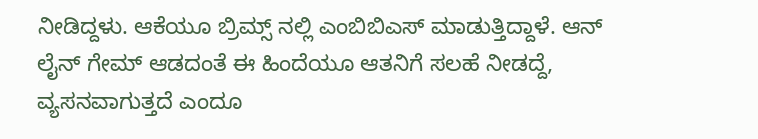ನೀಡಿದ್ದಳು. ಆಕೆಯೂ ಬ್ರಿಮ್ಸ್ ನಲ್ಲಿ ಎಂಬಿಬಿಎಸ್ ಮಾಡುತ್ತಿದ್ದಾಳೆ. ಆನ್ ಲೈನ್ ಗೇಮ್ ಆಡದಂತೆ ಈ ಹಿಂದೆಯೂ ಆತನಿಗೆ ಸಲಹೆ ನೀಡದ್ದೆ, ವ್ಯಸನವಾಗುತ್ತದೆ ಎಂದೂ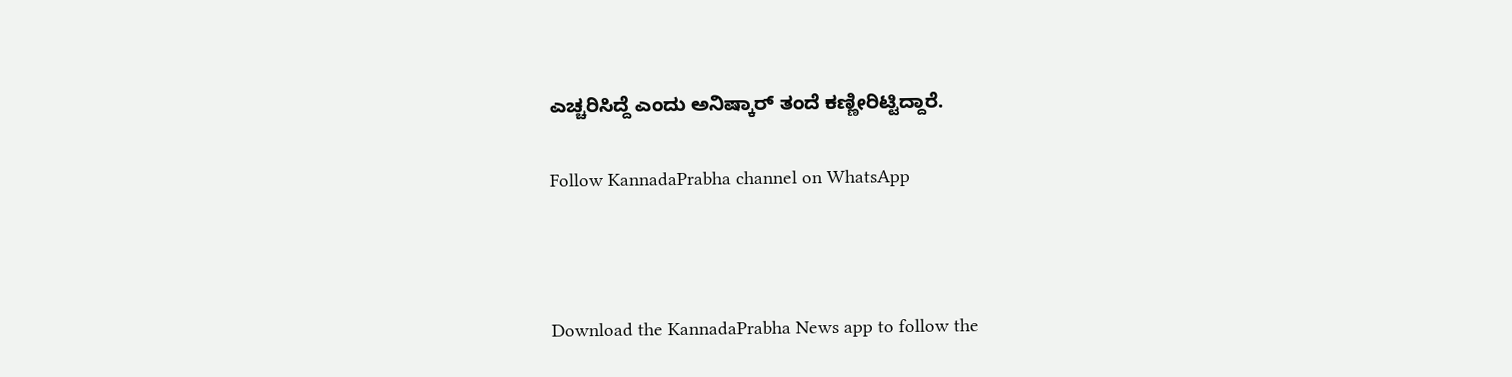ಎಚ್ಚರಿಸಿದ್ದೆ ಎಂದು ಅನಿಷ್ಕಾರ್ ತಂದೆ ಕಣ್ಣೀರಿಟ್ಟಿದ್ದಾರೆ.

Follow KannadaPrabha channel on WhatsApp



Download the KannadaPrabha News app to follow the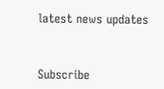latest news updates



Subscribe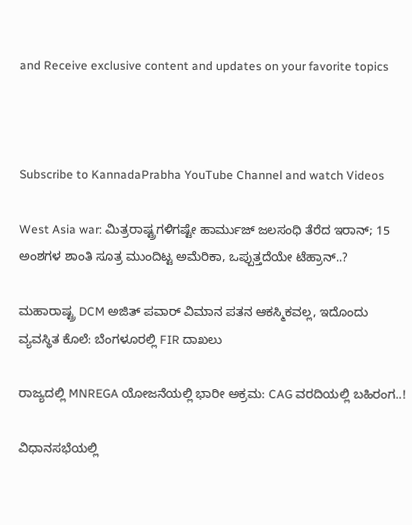and Receive exclusive content and updates on your favorite topics



Subscribe to KannadaPrabha YouTube Channel and watch Videos

West Asia war: ಮಿತ್ರರಾಷ್ಟ್ರಗಳಿಗಷ್ಟೇ ಹಾರ್ಮುಜ್‌ ಜಲಸಂಧಿ ತೆರೆದ ಇರಾನ್‌; 15 ಅಂಶಗಳ ಶಾಂತಿ ಸೂತ್ರ ಮುಂದಿಟ್ಟ ಅಮೆರಿಕಾ, ಒಪ್ಪುತ್ತದೆಯೇ ಟೆಹ್ರಾನ್..?

ಮಹಾರಾಷ್ಟ್ರ DCM ಅಜಿತ್ ಪವಾರ್ ವಿಮಾನ ಪತನ ಆಕಸ್ಮಿಕವಲ್ಲ, ಇದೊಂದು ವ್ಯವಸ್ಥಿತ ಕೊಲೆ: ಬೆಂಗಳೂರಲ್ಲಿ FIR ದಾಖಲು

ರಾಜ್ಯದಲ್ಲಿ MNREGA ಯೋಜನೆಯಲ್ಲಿ ಭಾರೀ ಅಕ್ರಮ: CAG ವರದಿಯಲ್ಲಿ ಬಹಿರಂಗ..!

ವಿಧಾನಸಭೆಯಲ್ಲಿ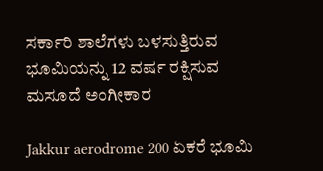ಸರ್ಕಾರಿ ಶಾಲೆಗಳು ಬಳಸುತ್ತಿರುವ ಭೂಮಿಯನ್ನು 12 ವರ್ಷ ರಕ್ಷಿಸುವ ಮಸೂದೆ ಅಂಗೀಕಾರ

Jakkur aerodrome 200 ಏಕರೆ ಭೂಮಿ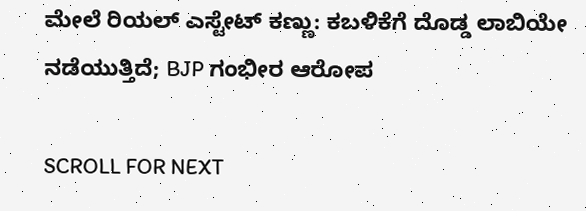ಮೇಲೆ ರಿಯಲ್ ಎಸ್ಟೇಟ್ ಕಣ್ಣು: ಕಬಳಿಕೆಗೆ ದೊಡ್ಡ ಲಾಬಿಯೇ ನಡೆಯುತ್ತಿದೆ; BJP ಗಂಭೀರ ಆರೋಪ

SCROLL FOR NEXT